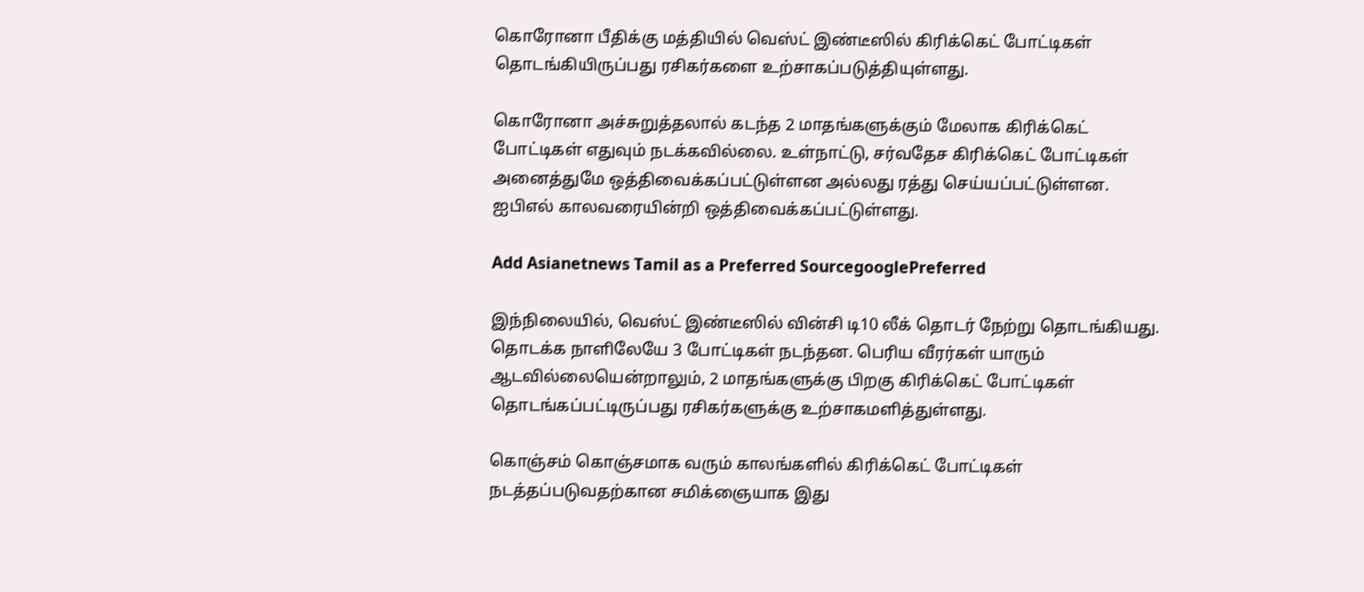கொரோனா பீதிக்கு மத்தியில் வெஸ்ட் இண்டீஸில் கிரிக்கெட் போட்டிகள் தொடங்கியிருப்பது ரசிகர்களை உற்சாகப்படுத்தியுள்ளது.

கொரோனா அச்சுறுத்தலால் கடந்த 2 மாதங்களுக்கும் மேலாக கிரிக்கெட் போட்டிகள் எதுவும் நடக்கவில்லை. உள்நாட்டு, சர்வதேச கிரிக்கெட் போட்டிகள் அனைத்துமே ஒத்திவைக்கப்பட்டுள்ளன அல்லது ரத்து செய்யப்பட்டுள்ளன. ஐபிஎல் காலவரையின்றி ஒத்திவைக்கப்பட்டுள்ளது.

Add Asianetnews Tamil as a Preferred SourcegooglePreferred

இந்நிலையில், வெஸ்ட் இண்டீஸில் வின்சி டி10 லீக் தொடர் நேற்று தொடங்கியது. தொடக்க நாளிலேயே 3 போட்டிகள் நடந்தன. பெரிய வீரர்கள் யாரும் ஆடவில்லையென்றாலும், 2 மாதங்களுக்கு பிறகு கிரிக்கெட் போட்டிகள் தொடங்கப்பட்டிருப்பது ரசிகர்களுக்கு உற்சாகமளித்துள்ளது.

கொஞ்சம் கொஞ்சமாக வரும் காலங்களில் கிரிக்கெட் போட்டிகள் நடத்தப்படுவதற்கான சமிக்ஞையாக இது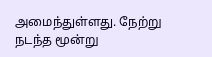அமைந்துள்ளது. நேற்று நடந்த மூன்று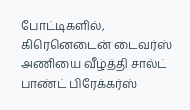போட்டிகளில், கிரெனெடைன் டைவர்ஸ் அணியை வீழ்த்தி சால்ட் பாண்ட் பிரேக்கர்ஸ்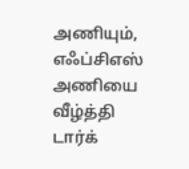அணியும், எஃப்சிஎஸ் அணியை வீழ்த்தி டார்க்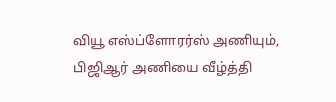வியூ எஸ்ப்ளோரர்ஸ் அணியும், பிஜிஆர் அணியை வீழ்த்தி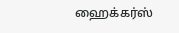ஹைக்கர்ஸ்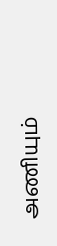அணியும்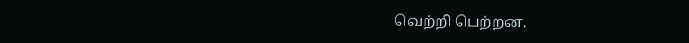வெற்றி பெற்றன.